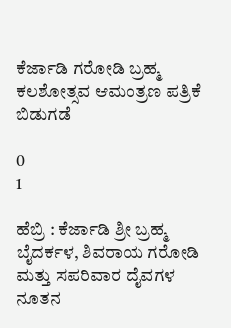ಕೆರ್ಜಾಡಿ ಗರೋಡಿ ಬ್ರಹ್ಮ ಕಲಶೋತ್ಸವ ಆಮಂತ್ರಣ ಪತ್ರಿಕೆ ಬಿಡುಗಡೆ

0
1

ಹೆಬ್ರಿ : ಕೆರ್ಜಾಡಿ ಶ್ರೀ ಬ್ರಹ್ಮ ಬೈದರ್ಕಳ, ಶಿವರಾಯ ಗರೋಡಿ ಮತ್ತು ಸಪರಿವಾರ ದೈವಗಳ ನೂತನ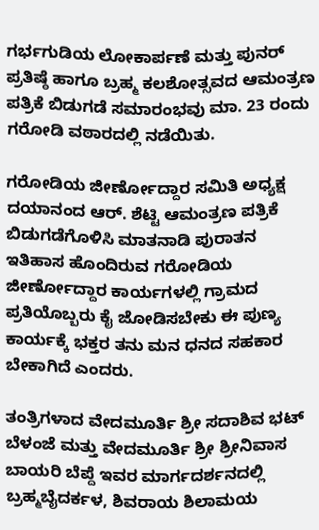ಗರ್ಭಗುಡಿಯ ಲೋಕಾರ್ಪಣೆ ಮತ್ತು ಪುನರ್ ಪ್ರತಿಷ್ಠೆ ಹಾಗೂ ಬ್ರಹ್ಮ ಕಲಶೋತ್ಸವದ ಆಮಂತ್ರಣ ಪತ್ರಿಕೆ ಬಿಡುಗಡೆ ಸಮಾರಂಭವು ಮಾ. 23 ರಂದು ಗರೋಡಿ ವಠಾರದಲ್ಲಿ ನಡೆಯಿತು.

ಗರೋಡಿಯ ಜೀರ್ಣೋದ್ದಾರ ಸಮಿತಿ ಅಧ್ಯಕ್ಷ ದಯಾನಂದ ಆರ್. ಶೆಟ್ಟಿ ಆಮಂತ್ರಣ ಪತ್ರಿಕೆ ಬಿಡುಗಡೆಗೊಳಿಸಿ ಮಾತನಾಡಿ ಪುರಾತನ ಇತಿಹಾಸ ಹೊಂದಿರುವ ಗರೋಡಿಯ ಜೀರ್ಣೋದ್ದಾರ ಕಾರ್ಯಗಳಲ್ಲಿ ಗ್ರಾಮದ ಪ್ರತಿಯೊಬ್ಬರು ಕೈ ಜೋಡಿಸಬೇಕು ಈ ಪುಣ್ಯ ಕಾರ್ಯಕ್ಕೆ ಭಕ್ತರ ತನು ಮನ ಧನದ ಸಹಕಾರ ಬೇಕಾಗಿದೆ ಎಂದರು.

ತಂತ್ರಿಗಳಾದ ವೇದಮೂರ್ತಿ ಶ್ರೀ ಸದಾಶಿವ ಭಟ್ ಬೆಳಂಜೆ ಮತ್ತು ವೇದಮೂರ್ತಿ ಶ್ರೀ ಶ್ರೀನಿವಾಸ ಬಾಯರಿ ಬೆಪ್ದೆ ಇವರ ಮಾರ್ಗದರ್ಶನದಲ್ಲಿ ಬ್ರಹ್ಮಬೈದರ್ಕಳ, ಶಿವರಾಯ ಶಿಲಾಮಯ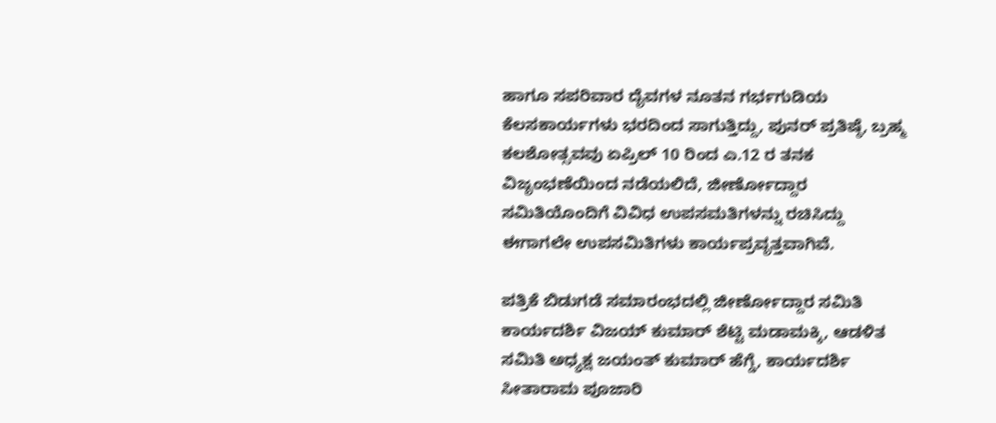ಹಾಗೂ ಸಪರಿವಾರ ದೈವಗಳ ನೂತನ ಗರ್ಭಗುಡಿಯ ಕೆಲಸಕಾರ್ಯಗಳು ಭರದಿಂದ ಸಾಗುತ್ತಿದ್ದು, ಪುನರ್ ಪ್ರತಿಷ್ಠೆ, ಬ್ರಹ್ಮ ಕಲಶೋತ್ಸವವು ಏಪ್ರಿಲ್ 10 ರಿಂದ ಎ.12 ರ ತನಕ ವಿಜೃಂಭಣೆಯಿಂದ ನಡೆಯಲಿದೆ, ಜೀರ್ಣೋದ್ದಾರ ಸಮಿತಿಯೊಂದಿಗೆ ವಿವಿಧ ಉಪಸಮತಿಗಳನ್ನು ರಚಿಸಿದ್ದು ಈಗಾಗಲೇ ಉಪಸಮಿತಿಗಳು ಕಾರ್ಯಪ್ರವೃತ್ತವಾಗಿವೆ.

ಪತ್ರಿಕೆ ಬಿಡುಗಡೆ ಸಮಾರಂಭದಲ್ಲಿ ಜೀರ್ಣೋದ್ದಾರ ಸಮಿತಿ ಕಾರ್ಯದರ್ಶಿ ವಿಜಯ್ ಕುಮಾರ್ ಶೆಟ್ಟಿ ಮಡಾಮಕ್ಕಿ, ಆಡಳಿತ ಸಮಿತಿ ಅಧ್ಯಕ್ಷ ಜಯಂತ್ ಕುಮಾರ್ ಹೆಗ್ಡೆ, ಕಾರ್ಯದರ್ಶಿ ಸೀತಾರಾಮ ಪೂಜಾರಿ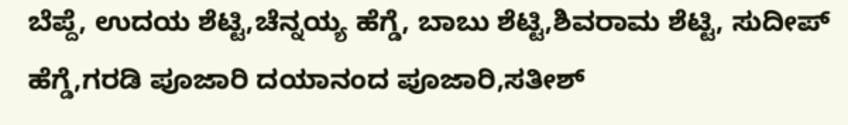ಬೆಪ್ದೆ, ಉದಯ ಶೆಟ್ಟಿ,ಚೆನ್ನಯ್ಯ ಹೆಗ್ಡೆ, ಬಾಬು ಶೆಟ್ಟಿ,ಶಿವರಾಮ ಶೆಟ್ಟಿ, ಸುದೀಪ್ ಹೆಗ್ಡೆ,ಗರಡಿ ಪೂಜಾರಿ ದಯಾನಂದ ಪೂಜಾರಿ,ಸತೀಶ್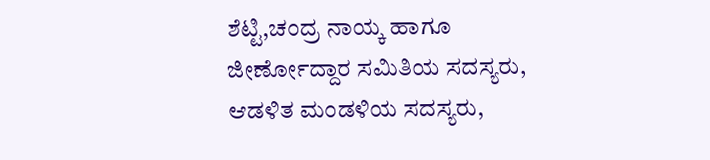ಶೆಟ್ಟಿ,ಚಂದ್ರ ನಾಯ್ಕ ಹಾಗೂ ಜೀರ್ಣೋದ್ದಾರ ಸಮಿತಿಯ ಸದಸ್ಯರು, ಆಡಳಿತ ಮಂಡಳಿಯ ಸದಸ್ಯರು,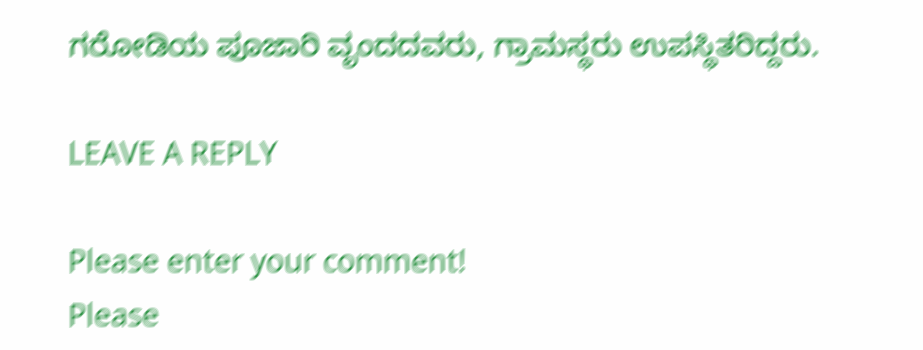ಗರೋಡಿಯ ಪೂಜಾರಿ ವೃಂದದವರು, ಗ್ರಾಮಸ್ಥರು ಉಪಸ್ಥಿತರಿದ್ದರು.

LEAVE A REPLY

Please enter your comment!
Please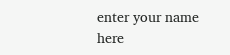enter your name here